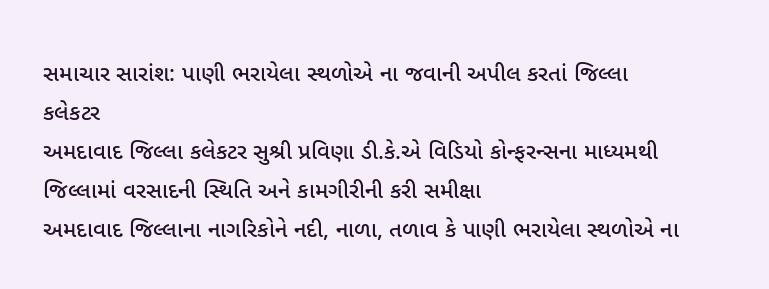સમાચાર સારાંશ: પાણી ભરાયેલા સ્થળોએ ના જવાની અપીલ કરતાં જિલ્લા કલેકટર
અમદાવાદ જિલ્લા કલેકટર સુશ્રી પ્રવિણા ડી.કે.એ વિડિયો કોન્ફરન્સના માધ્યમથી જિલ્લામાં વરસાદની સ્થિતિ અને કામગીરીની કરી સમીક્ષા
અમદાવાદ જિલ્લાના નાગરિકોને નદી, નાળા, તળાવ કે પાણી ભરાયેલા સ્થળોએ ના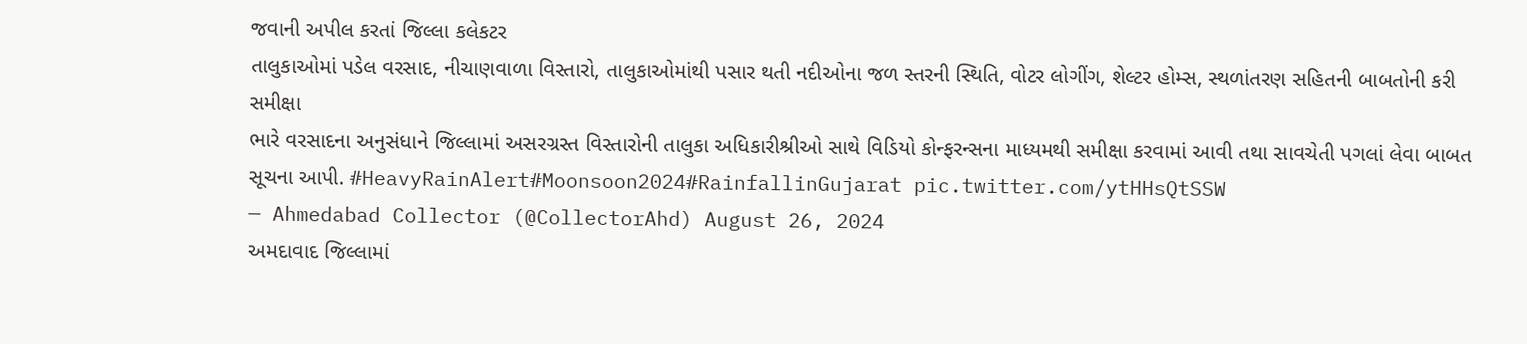જવાની અપીલ કરતાં જિલ્લા કલેકટર
તાલુકાઓમાં પડેલ વરસાદ, નીચાણવાળા વિસ્તારો, તાલુકાઓમાંથી પસાર થતી નદીઓના જળ સ્તરની સ્થિતિ, વોટર લોગીંગ, શેલ્ટર હોમ્સ, સ્થળાંતરણ સહિતની બાબતોની કરી સમીક્ષા
ભારે વરસાદના અનુસંધાને જિલ્લામાં અસરગ્રસ્ત વિસ્તારોની તાલુકા અધિકારીશ્રીઓ સાથે વિડિયો કોન્ફરન્સના માધ્યમથી સમીક્ષા કરવામાં આવી તથા સાવચેતી પગલાં લેવા બાબત સૂચના આપી. #HeavyRainAlert#Moonsoon2024#RainfallinGujarat pic.twitter.com/ytHHsQtSSW
— Ahmedabad Collector (@CollectorAhd) August 26, 2024
અમદાવાદ જિલ્લામાં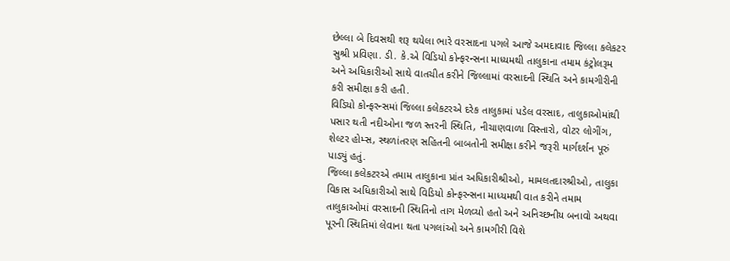છેલ્લા બે દિવસથી શરૂ થયેલા ભારે વરસાદના પગલે આજે અમદાવાદ જિલ્લા કલેકટર સુશ્રી પ્રવિણા. ડી. કે.એ વિડિયો કોન્ફરન્સના માધ્યમથી તાલુકાના તમામ કંટ્રોલરૂમ અને અધિકારીઓ સાથે વાતચીત કરીને જિલ્લામાં વરસાદની સ્થિતિ અને કામગીરીની કરી સમીક્ષા કરી હતી.
વિડિયો કોન્ફરન્સમાં જિલ્લા કલેકટરએ દરેક તાલુકામાં પડેલ વરસાદ, તાલુકાઓમાંથી પસાર થતી નદીઓના જળ સ્તરની સ્થિતિ, નીચાણવાળા વિસ્તારો, વોટર લોગીંગ, શેલ્ટર હોમ્સ, સ્થળાંતરણ સહિતની બાબતોની સમીક્ષા કરીને જરૂરી માર્ગદર્શન પૂરું પાડ્યું હતું.
જિલ્લા કલેકટરએ તમામ તાલુકાના પ્રાંત અધિકારીશ્રીઓ, મામલતદારશ્રીઓ, તાલુકા વિકાસ અધિકારીઓ સાથે વિડિયો કોન્ફરન્સના માધ્યમથી વાત કરીને તમામ તાલુકાઓમાં વરસાદની સ્થિતિનો તાગ મેળવ્યો હતો અને અનિચ્છનીય બનાવો અથવા પૂરની સ્થિતિમાં લેવાના થતા પગલાંઓ અને કામગીરી વિશે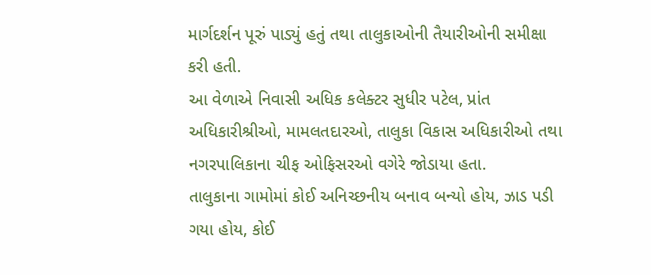માર્ગદર્શન પૂરું પાડ્યું હતું તથા તાલુકાઓની તૈયારીઓની સમીક્ષા કરી હતી.
આ વેળાએ નિવાસી અધિક કલેક્ટર સુધીર પટેલ, પ્રાંત અધિકારીશ્રીઓ, મામલતદારઓ, તાલુકા વિકાસ અધિકારીઓ તથા નગરપાલિકાના ચીફ ઓફિસરઓ વગેરે જોડાયા હતા.
તાલુકાના ગામોમાં કોઈ અનિચ્છનીય બનાવ બન્યો હોય, ઝાડ પડી ગયા હોય, કોઈ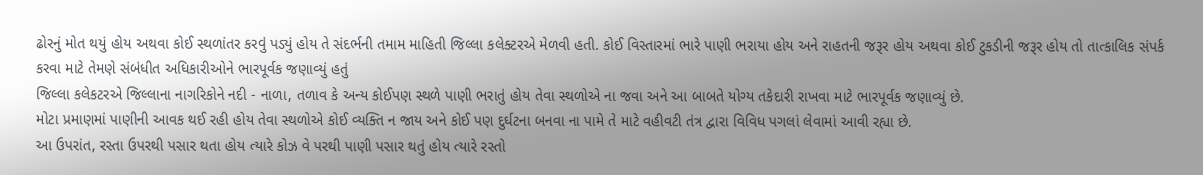ઢોરનું મોત થયું હોય અથવા કોઈ સ્થળાંતર કરવું પડ્યું હોય તે સંદર્ભની તમામ માહિતી જિલ્લા કલેક્ટરએ મેળવી હતી. કોઈ વિસ્તારમાં ભારે પાણી ભરાયા હોય અને રાહતની જરૂર હોય અથવા કોઈ ટુકડીની જરૂર હોય તો તાત્કાલિક સંપર્ક કરવા માટે તેમણે સંબંધીત અધિકારીઓને ભારપૂર્વક જણાવ્યું હતું
જિલ્લા કલેકટરએ જિલ્લાના નાગરિકોને નદી - નાળા, તળાવ કે અન્ય કોઈપણ સ્થળે પાણી ભરાતું હોય તેવા સ્થળોએ ના જવા અને આ બાબતે યોગ્ય તકેદારી રાખવા માટે ભારપૂર્વક જણાવ્યું છે.
મોટા પ્રમાણમાં પાણીની આવક થઈ રહી હોય તેવા સ્થળોએ કોઈ વ્યક્તિ ન જાય અને કોઈ પણ દુર્ઘટના બનવા ના પામે તે માટે વહીવટી તંત્ર દ્વારા વિવિધ પગલાં લેવામાં આવી રહ્યા છે.
આ ઉપરાંત, રસ્તા ઉપરથી પસાર થતા હોય ત્યારે કોઝ વે પરથી પાણી પસાર થતું હોય ત્યારે રસ્તો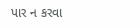પાર ન કરવા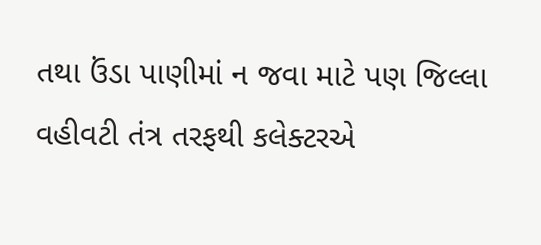તથા ઉંડા પાણીમાં ન જવા માટે પણ જિલ્લા વહીવટી તંત્ર તરફથી કલેક્ટરએ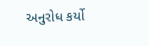અનુરોધ કર્યો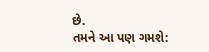છે.
તમને આ પણ ગમશે: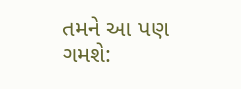તમને આ પણ ગમશે: